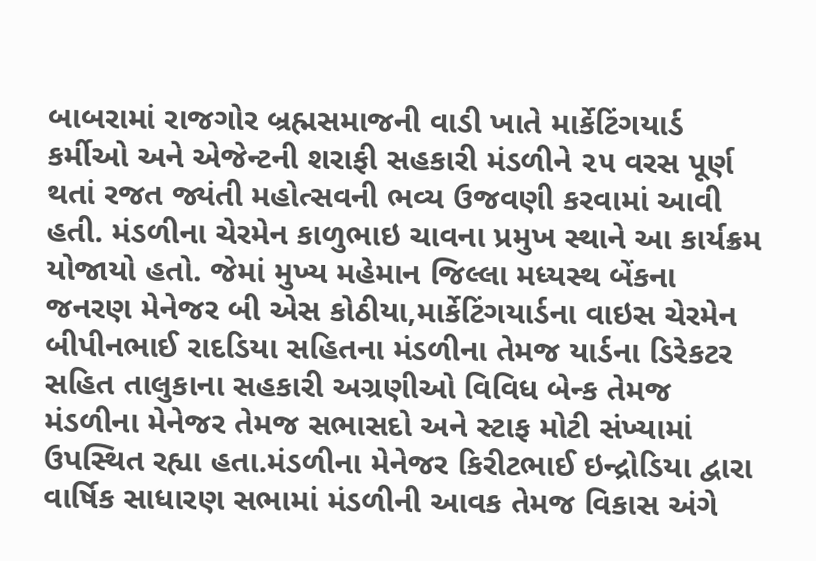બાબરામાં રાજગોર બ્રહ્મસમાજની વાડી ખાતે માર્કેટિંગયાર્ડ કર્મીઓ અને એજેન્ટની શરાફી સહકારી મંડળીને ૨૫ વરસ પૂર્ણ થતાં રજત જ્યંતી મહોત્સવની ભવ્ય ઉજવણી કરવામાં આવી હતી. મંડળીના ચેરમેન કાળુભાઇ ચાવના પ્રમુખ સ્થાને આ કાર્યક્રમ યોજાયો હતો. જેમાં મુખ્ય મહેમાન જિલ્લા મધ્યસ્થ બેંકના જનરણ મેનેજર બી એસ કોઠીયા,માર્કેટિંગયાર્ડના વાઇસ ચેરમેન બીપીનભાઈ રાદડિયા સહિતના મંડળીના તેમજ યાર્ડના ડિરેકટર સહિત તાલુકાના સહકારી અગ્રણીઓ વિવિધ બેન્ક તેમજ મંડળીના મેનેજર તેમજ સભાસદો અને સ્ટાફ મોટી સંખ્યામાં ઉપસ્થિત રહ્યા હતા.મંડળીના મેનેજર કિરીટભાઈ ઇન્દ્રોડિયા દ્વારા વાર્ષિક સાધારણ સભામાં મંડળીની આવક તેમજ વિકાસ અંગે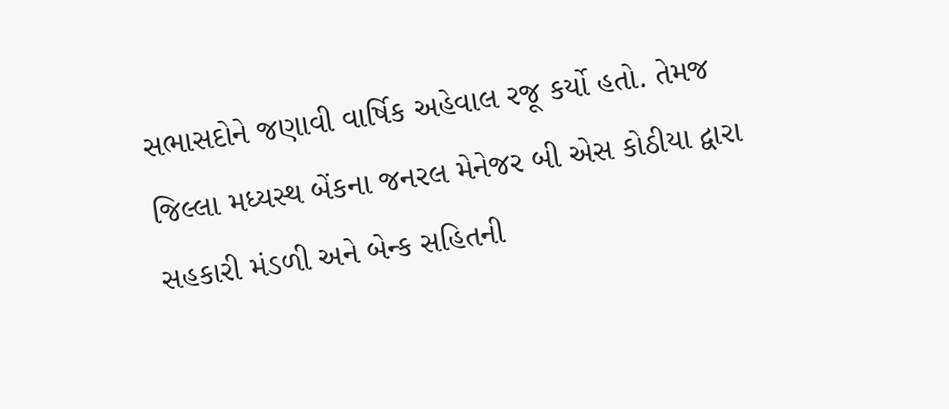સભાસદોને જણાવી વાર્ષિક અહેવાલ રજૂ કર્યો હતો. તેમજ જિલ્લા મધ્યસ્થ બેંકના જનરલ મેનેજર બી એસ કોઠીયા દ્વારા સહકારી મંડળી અને બેન્ક સહિતની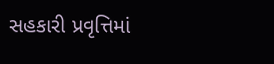સહકારી પ્રવૃત્તિમાં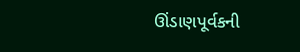ઊંડાણપૂર્વકની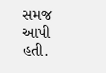સમજ આપી હતી.